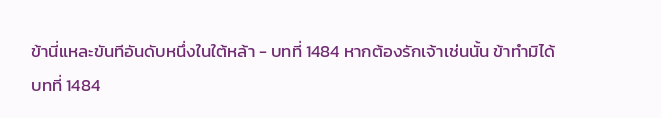ข้านี่แหละขันทีอันดับหนึ่งในใต้หล้า - บทที่ 1484 หากต้องรักเจ้าเช่นนั้น ข้าทำมิได้
บทที่ 1484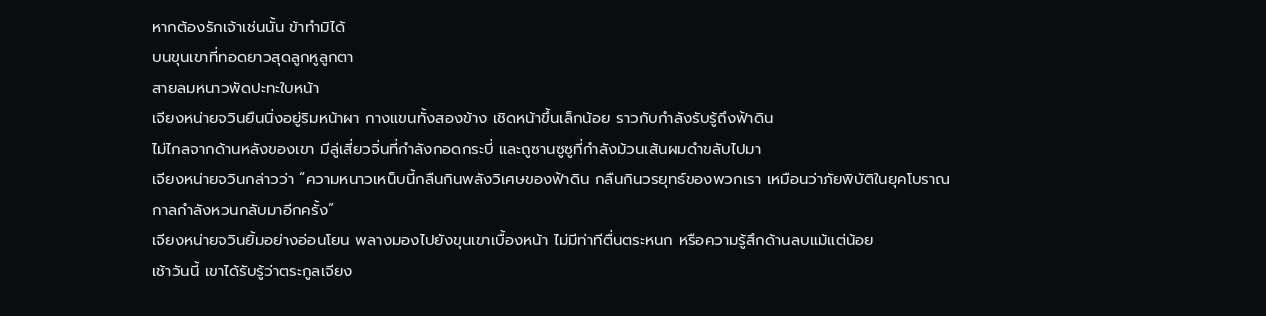หากต้องรักเจ้าเช่นนั้น ข้าทำมิได้
บนขุนเขาที่ทอดยาวสุดลูกหูลูกตา
สายลมหนาวพัดปะทะใบหน้า
เจียงหน่ายจวินยืนนิ่งอยู่ริมหน้าผา กางแขนทั้งสองข้าง เชิดหน้าขึ้นเล็กน้อย ราวกับกำลังรับรู้ถึงฟ้าดิน
ไม่ไกลจากด้านหลังของเขา มีลู่เสี่ยวจิ่นที่กำลังกอดกระบี่ และถูซานซูซูที่กำลังม้วนเส้นผมดำขลับไปมา
เจียงหน่ายจวินกล่าวว่า “ความหนาวเหน็บนี้กลืนกินพลังวิเศษของฟ้าดิน กลืนกินวรยุทธ์ของพวกเรา เหมือนว่าภัยพิบัติในยุคโบราณกาลกำลังหวนกลับมาอีกครั้ง”
เจียงหน่ายจวินยิ้มอย่างอ่อนโยน พลางมองไปยังขุนเขาเบื้องหน้า ไม่มีท่าทีตื่นตระหนก หรือความรู้สึกด้านลบแม้แต่น้อย
เช้าวันนี้ เขาได้รับรู้ว่าตระกูลเจียง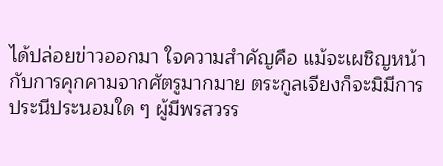ได้ปล่อยข่าวออกมา ใจความสำคัญคือ แม้จะเผชิญหน้ากับการคุกคามจากศัตรูมากมาย ตระกูลเจียงก็จะมิมีการประนีประนอมใด ๆ ผู้มีพรสวรร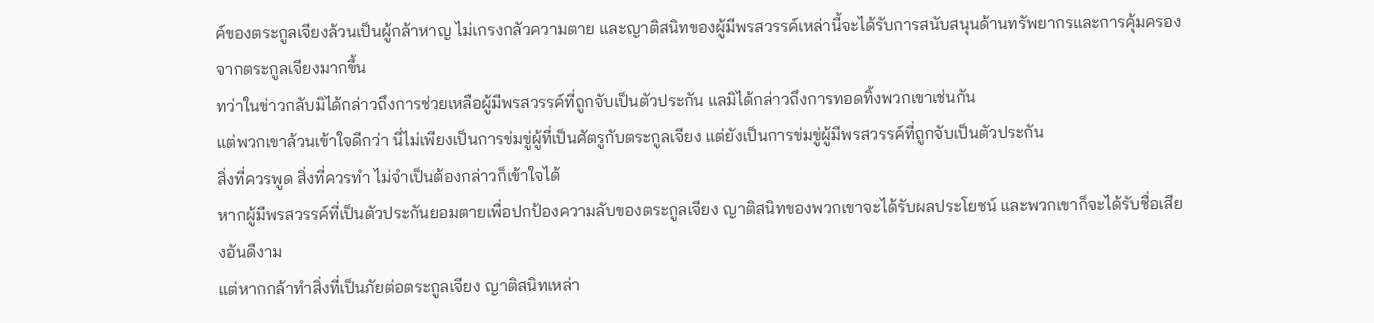ค์ของตระกูลเจียงล้วนเป็นผู้กล้าหาญ ไม่เกรงกลัวความตาย และญาติสนิทของผู้มีพรสวรรค์เหล่านี้จะได้รับการสนับสนุนด้านทรัพยากรและการคุ้มครองจากตระกูลเจียงมากขึ้น
ทว่าในข่าวกลับมิได้กล่าวถึงการช่วยเหลือผู้มีพรสวรรค์ที่ถูกจับเป็นตัวประกัน แลมิได้กล่าวถึงการทอดทิ้งพวกเขาเช่นกัน
แต่พวกเขาล้วนเข้าใจดีกว่า นี่ไม่เพียงเป็นการข่มขู่ผู้ที่เป็นศัตรูกับตระกูลเจียง แต่ยังเป็นการข่มขู่ผู้มีพรสวรรค์ที่ถูกจับเป็นตัวประกัน
สิ่งที่ควรพูด สิ่งที่ควรทำ ไม่จำเป็นต้องกล่าวก็เข้าใจได้
หากผู้มีพรสวรรค์ที่เป็นตัวประกันยอมตายเพื่อปกป้องความลับของตระกูลเจียง ญาติสนิทของพวกเขาจะได้รับผลประโยชน์ และพวกเขาก็จะได้รับชื่อเสียงอันดีงาม
แต่หากกล้าทำสิ่งที่เป็นภัยต่อตระกูลเจียง ญาติสนิทเหล่า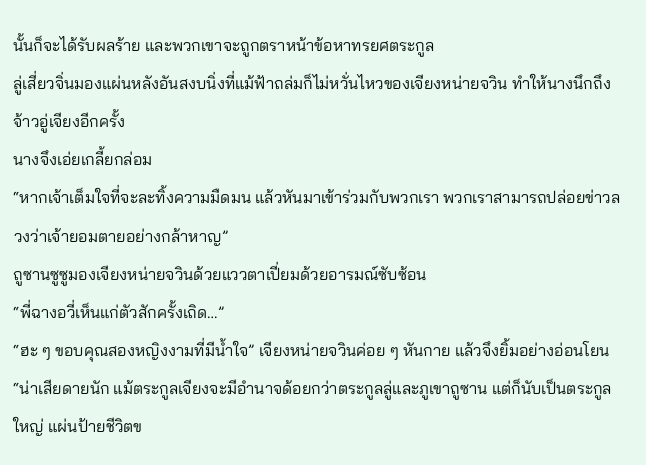นั้นก็จะได้รับผลร้าย และพวกเขาจะถูกตราหน้าข้อหาทรยศตระกูล
ลู่เสี่ยวจิ่นมองแผ่นหลังอันสงบนิ่งที่แม้ฟ้าถล่มก็ไม่หวั่นไหวของเจียงหน่ายจวิน ทำให้นางนึกถึงจ้าวอู่เจียงอีกครั้ง
นางจึงเอ่ยเกลี้ยกล่อม
“หากเจ้าเต็มใจที่จะละทิ้งความมืดมน แล้วหันมาเข้าร่วมกับพวกเรา พวกเราสามารถปล่อยข่าวลวงว่าเจ้ายอมตายอย่างกล้าหาญ”
ถูซานซูซูมองเจียงหน่ายจวินด้วยแววตาเปี่ยมด้วยอารมณ์ซับซ้อน
“พี่ฉางอวี่เห็นแก่ตัวสักครั้งเถิด…”
“ฮะ ๆ ขอบคุณสองหญิงงามที่มีน้ำใจ” เจียงหน่ายจวินค่อย ๆ หันกาย แล้วจึงยิ้มอย่างอ่อนโยน
“น่าเสียดายนัก แม้ตระกูลเจียงจะมีอำนาจด้อยกว่าตระกูลลู่และภูเขาถูซาน แต่ก็นับเป็นตระกูลใหญ่ แผ่นป้ายชีวิตข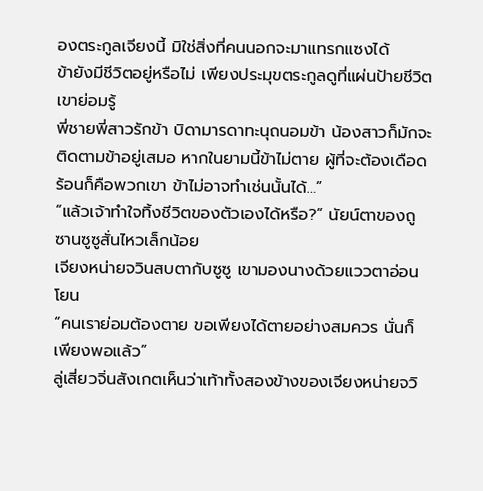องตระกูลเจียงนี้ มิใช่สิ่งที่คนนอกจะมาแทรกแซงได้
ข้ายังมีชีวิตอยู่หรือไม่ เพียงประมุขตระกูลดูที่แผ่นป้ายชีวิต เขาย่อมรู้
พี่ชายพี่สาวรักข้า บิดามารดาทะนุถนอมข้า น้องสาวก็มักจะติดตามข้าอยู่เสมอ หากในยามนี้ข้าไม่ตาย ผู้ที่จะต้องเดือดร้อนก็คือพวกเขา ข้าไม่อาจทำเช่นนั้นได้…”
“แล้วเจ้าทำใจทิ้งชีวิตของตัวเองได้หรือ?” นัยน์ตาของถูซานซูซูสั่นไหวเล็กน้อย
เจียงหน่ายจวินสบตากับซูซู เขามองนางด้วยแววตาอ่อนโยน
“คนเราย่อมต้องตาย ขอเพียงได้ตายอย่างสมควร นั่นก็เพียงพอแล้ว”
ลู่เสี่ยวจิ่นสังเกตเห็นว่าเท้าทั้งสองข้างของเจียงหน่ายจวิ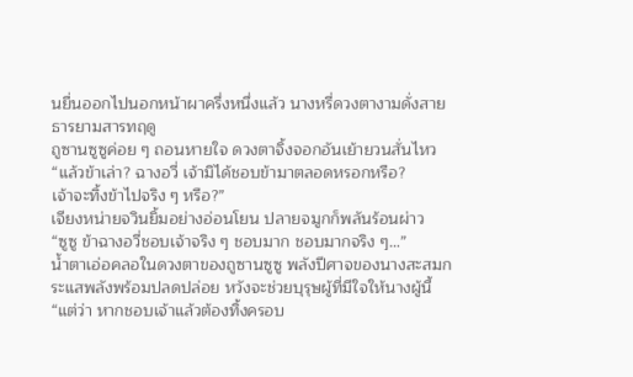นยื่นออกไปนอกหน้าผาครึ่งหนึ่งแล้ว นางหรี่ดวงตางามดั่งสายธารยามสารทฤดู
ถูซานซูซูค่อย ๆ ถอนหายใจ ดวงตาจิ้งจอกอันเย้ายวนสั่นไหว
“แล้วข้าเล่า? ฉางอวี่ เจ้ามิได้ชอบข้ามาตลอดหรอกหรือ?
เจ้าจะทิ้งข้าไปจริง ๆ หรือ?”
เจียงหน่ายจวินยิ้มอย่างอ่อนโยน ปลายจมูกก็พลันร้อนผ่าว
“ซูซู ข้าฉางอวี่ชอบเจ้าจริง ๆ ชอบมาก ชอบมากจริง ๆ…”
น้ำตาเอ่อคลอในดวงตาของถูซานซูซู พลังปีศาจของนางสะสมกระแสพลังพร้อมปลดปล่อย หวังจะช่วยบุรุษผู้ที่มีใจให้นางผู้นี้
“แต่ว่า หากชอบเจ้าแล้วต้องทิ้งครอบ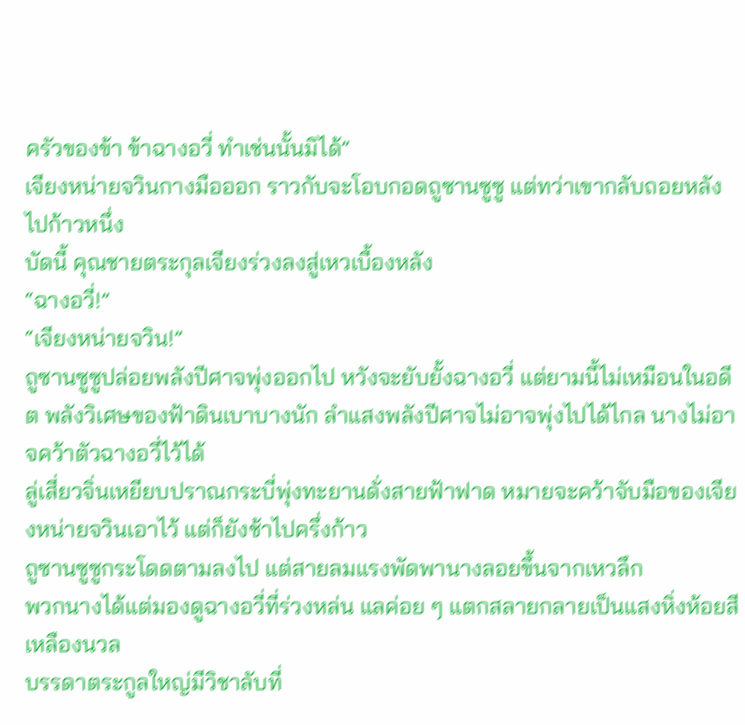ครัวของข้า ข้าฉางอวี่ ทำเช่นนั้นมิได้”
เจียงหน่ายจวินกางมือออก ราวกับจะโอบกอดถูซานซูซู แต่ทว่าเขากลับถอยหลังไปก้าวหนึ่ง
บัดนี้ คุณชายตระกุลเจียงร่วงลงสู่เหวเบื้องหลัง
“ฉางอวี่!”
“เจียงหน่ายจวิน!”
ถูซานซูซูปล่อยพลังปีศาจพุ่งออกไป หวังจะยับยั้งฉางอวี่ แต่ยามนี้ไม่เหมือนในอดีต พลังวิเศษของฟ้าดินเบาบางนัก ลำแสงพลังปีศาจไม่อาจพุ่งไปได้ไกล นางไม่อาจคว้าตัวฉางอวี่ไว้ได้
ลู่เสี่ยวจิ่นเหยียบปราณกระบี่พุ่งทะยานดั่งสายฟ้าฟาด หมายจะคว้าจับมือของเจียงหน่ายจวินเอาไว้ แต่ก็ยังช้าไปครึ่งก้าว
ถูซานซูซูกระโดดตามลงไป แต่สายลมแรงพัดพานางลอยขึ้นจากเหวลึก
พวกนางได้แต่มองดูฉางอวี่ที่ร่วงหล่น แลค่อย ๆ แตกสลายกลายเป็นแสงหิ่งห้อยสีเหลืองนวล
บรรดาตระกูลใหญ่มีวิชาลับที่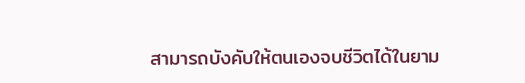สามารถบังคับให้ตนเองจบชีวิตได้ในยาม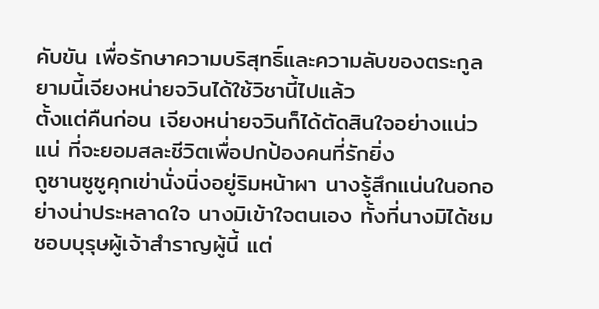คับขัน เพื่อรักษาความบริสุทธิ์และความลับของตระกูล
ยามนี้เจียงหน่ายจวินได้ใช้วิชานี้ไปแล้ว
ตั้งแต่คืนก่อน เจียงหน่ายจวินก็ได้ตัดสินใจอย่างแน่วแน่ ที่จะยอมสละชีวิตเพื่อปกป้องคนที่รักยิ่ง
ถูซานซูซูคุกเข่านั่งนิ่งอยู่ริมหน้าผา นางรู้สึกแน่นในอกอย่างน่าประหลาดใจ นางมิเข้าใจตนเอง ทั้งที่นางมิได้ชมชอบบุรุษผู้เจ้าสำราญผู้นี้ แต่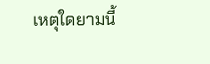เหตุใดยามนี้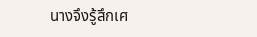นางจึงรู้สึกเศ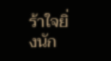ร้าใจยิ่งนัก